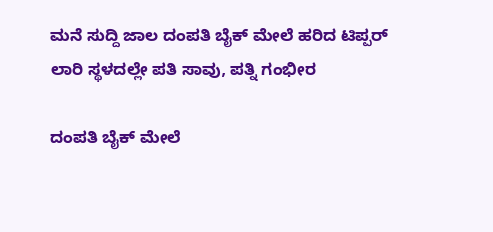ಮನೆ ಸುದ್ದಿ ಜಾಲ ದಂಪತಿ ಬೈಕ್ ಮೇಲೆ ಹರಿದ ಟಿಪ್ಪರ್ ಲಾರಿ ಸ್ಥಳದಲ್ಲೇ ಪತಿ ಸಾವು, ಪತ್ನಿ ಗಂಭೀರ

ದಂಪತಿ ಬೈಕ್ ಮೇಲೆ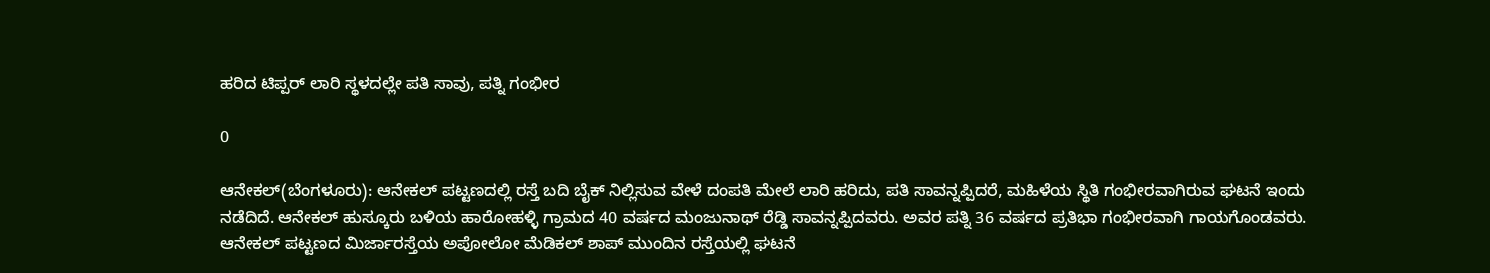ಹರಿದ ಟಿಪ್ಪರ್ ಲಾರಿ ಸ್ಥಳದಲ್ಲೇ ಪತಿ ಸಾವು, ಪತ್ನಿ ಗಂಭೀರ

0

ಆನೇಕಲ್(ಬೆಂಗಳೂರು): ಆನೇಕಲ್ ಪಟ್ಟಣದಲ್ಲಿ ರಸ್ತೆ ಬದಿ ಬೈಕ್ ನಿಲ್ಲಿಸುವ ವೇಳೆ ದಂಪತಿ ಮೇಲೆ ಲಾರಿ ಹರಿದು, ಪತಿ ಸಾವನ್ನಪ್ಪಿದರೆ, ಮಹಿಳೆಯ ಸ್ಥಿತಿ ಗಂಭೀರವಾಗಿರುವ ಘಟನೆ ಇಂದು ನಡೆದಿದೆ. ಆನೇಕಲ್ ಹುಸ್ಕೂರು ಬಳಿಯ ಹಾರೋಹಳ್ಳಿ ಗ್ರಾಮದ 40 ವರ್ಷದ ಮಂಜುನಾಥ್ ರೆಡ್ಡಿ ಸಾವನ್ನಪ್ಪಿದವರು. ಅವರ ಪತ್ನಿ 36 ವರ್ಷದ ಪ್ರತಿಭಾ ಗಂಭೀರವಾಗಿ ಗಾಯಗೊಂಡವರು. ಆನೇಕಲ್ ಪಟ್ಟಣದ ಮಿರ್ಜಾರಸ್ತೆಯ ಅಪೋಲೋ ಮೆಡಿಕಲ್ ಶಾಪ್ ಮುಂದಿನ ರಸ್ತೆಯಲ್ಲಿ ಘಟನೆ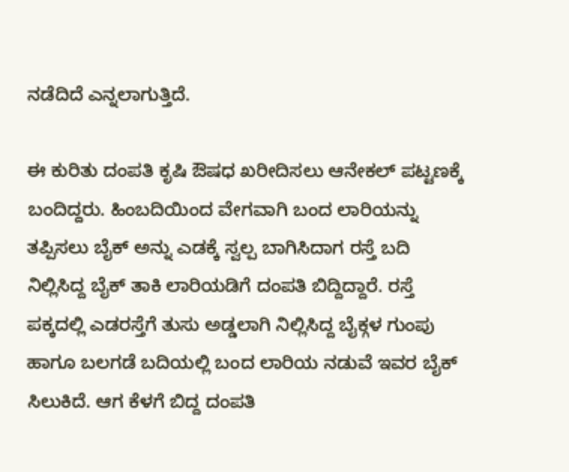ನಡೆದಿದೆ ಎನ್ನಲಾಗುತ್ತಿದೆ.

ಈ ಕುರಿತು ದಂಪತಿ ಕೃಷಿ ಔಷಧ ಖರೀದಿಸಲು ಆನೇಕಲ್ ಪಟ್ಟಣಕ್ಕೆ ಬಂದಿದ್ದರು. ಹಿಂಬದಿಯಿಂದ ವೇಗವಾಗಿ ಬಂದ ಲಾರಿಯನ್ನು ತಪ್ಪಿಸಲು ಬೈಕ್ ಅನ್ನು ಎಡಕ್ಕೆ ಸ್ವಲ್ಪ ಬಾಗಿಸಿದಾಗ ರಸ್ತೆ ಬದಿ ನಿಲ್ಲಿಸಿದ್ದ ಬೈಕ್ ತಾಕಿ ಲಾರಿಯಡಿಗೆ ದಂಪತಿ ಬಿದ್ದಿದ್ದಾರೆ. ರಸ್ತೆ ಪಕ್ಕದಲ್ಲಿ ಎಡರಸ್ತೆಗೆ ತುಸು ಅಡ್ಡಲಾಗಿ ನಿಲ್ಲಿಸಿದ್ದ ಬೈಕ್ಗಳ ಗುಂಪು ಹಾಗೂ ಬಲಗಡೆ ಬದಿಯಲ್ಲಿ ಬಂದ ಲಾರಿಯ ನಡುವೆ ಇವರ ಬೈಕ್ ಸಿಲುಕಿದೆ. ಆಗ ಕೆಳಗೆ ಬಿದ್ದ ದಂಪತಿ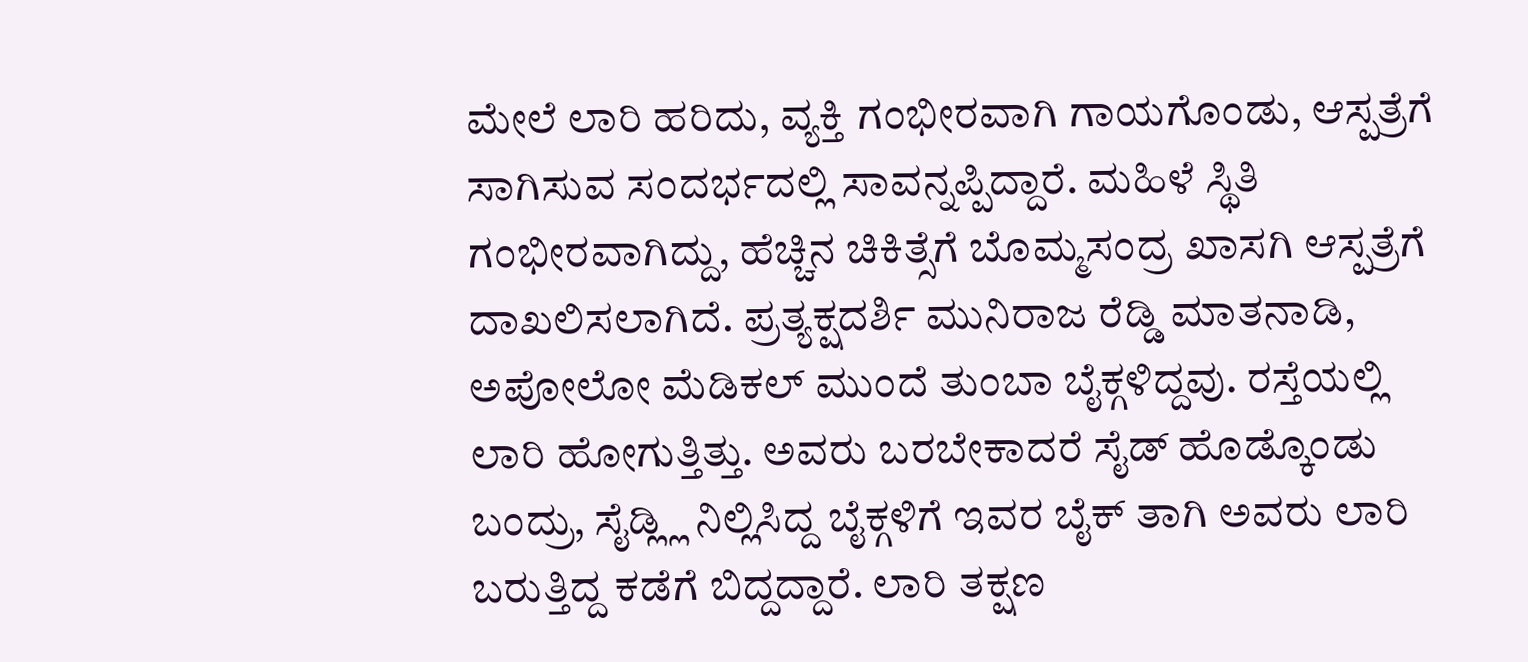ಮೇಲೆ ಲಾರಿ ಹರಿದು, ವ್ಯಕ್ತಿ ಗಂಭೀರವಾಗಿ ಗಾಯಗೊಂಡು, ಆಸ್ಪತ್ರೆಗೆ ಸಾಗಿಸುವ ಸಂದರ್ಭದಲ್ಲಿ ಸಾವನ್ನಪ್ಪಿದ್ದಾರೆ. ಮಹಿಳೆ ಸ್ಥಿತಿ ಗಂಭೀರವಾಗಿದ್ದು, ಹೆಚ್ಚಿನ ಚಿಕಿತ್ಸೆಗೆ ಬೊಮ್ಮಸಂದ್ರ ಖಾಸಗಿ ಆಸ್ಪತ್ರೆಗೆ ದಾಖಲಿಸಲಾಗಿದೆ. ಪ್ರತ್ಯಕ್ಷದರ್ಶಿ ಮುನಿರಾಜ ರೆಡ್ಡಿ ಮಾತನಾಡಿ, ಅಪೋಲೋ ಮೆಡಿಕಲ್ ಮುಂದೆ ತುಂಬಾ ಬೈಕ್ಗಳಿದ್ದವು. ರಸ್ತೆಯಲ್ಲಿ ಲಾರಿ ಹೋಗುತ್ತಿತ್ತು. ಅವರು ಬರಬೇಕಾದರೆ ಸೈಡ್ ಹೊಡ್ಕೊಂಡು ಬಂದ್ರು, ಸೈಡ್ಲ್ಲಿ ನಿಲ್ಲಿಸಿದ್ದ ಬೈಕ್ಗಳಿಗೆ ಇವರ ಬೈಕ್ ತಾಗಿ ಅವರು ಲಾರಿ ಬರುತ್ತಿದ್ದ ಕಡೆಗೆ ಬಿದ್ದದ್ದಾರೆ. ಲಾರಿ ತಕ್ಷಣ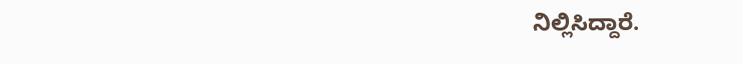ನಿಲ್ಲಿಸಿದ್ದಾರೆ.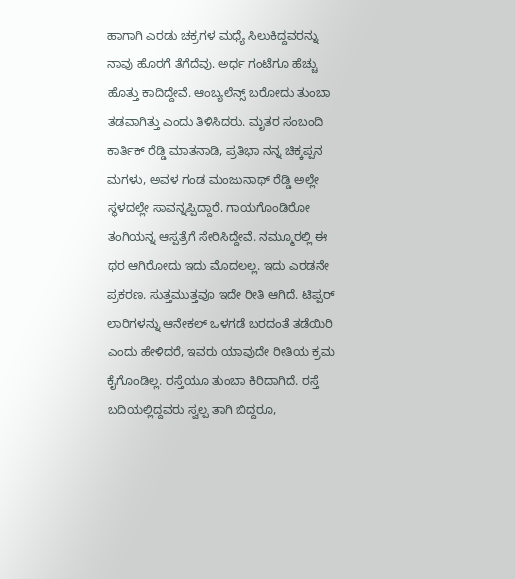ಹಾಗಾಗಿ ಎರಡು ಚಕ್ರಗಳ ಮಧ್ಯೆ ಸಿಲುಕಿದ್ದವರನ್ನು ನಾವು ಹೊರಗೆ ತೆಗೆದೆವು. ಅರ್ಧ ಗಂಟೆಗೂ ಹೆಚ್ಚು ಹೊತ್ತು ಕಾದಿದ್ದೇವೆ. ಆಂಬ್ಯಲೆನ್ಸ್ ಬರೋದು ತುಂಬಾ ತಡವಾಗಿತ್ತು ಎಂದು ತಿಳಿಸಿದರು. ಮೃತರ ಸಂಬಂದಿ ಕಾರ್ತಿಕ್ ರೆಡ್ಡಿ ಮಾತನಾಡಿ, ಪ್ರತಿಭಾ ನನ್ನ ಚಿಕ್ಕಪ್ಪನ ಮಗಳು, ಅವಳ ಗಂಡ ಮಂಜುನಾಥ್ ರೆಡ್ಡಿ ಅಲ್ಲೇ ಸ್ಥಳದಲ್ಲೇ ಸಾವನ್ನಪ್ಪಿದ್ದಾರೆ. ಗಾಯಗೊಂಡಿರೋ ತಂಗಿಯನ್ನ ಆಸ್ಪತ್ರೆಗೆ ಸೇರಿಸಿದ್ದೇವೆ. ನಮ್ಮೂರಲ್ಲಿ ಈ ಥರ ಆಗಿರೋದು ಇದು ಮೊದಲಲ್ಲ. ಇದು ಎರಡನೇ ಪ್ರಕರಣ. ಸುತ್ತಮುತ್ತವೂ ಇದೇ ರೀತಿ ಆಗಿದೆ. ಟಿಪ್ಪರ್ ಲಾರಿಗಳನ್ನು ಆನೇಕಲ್ ಒಳಗಡೆ ಬರದಂತೆ ತಡೆಯಿರಿ ಎಂದು ಹೇಳಿದರೆ, ಇವರು ಯಾವುದೇ ರೀತಿಯ ಕ್ರಮ ಕೈಗೊಂಡಿಲ್ಲ. ರಸ್ತೆಯೂ ತುಂಬಾ ಕಿರಿದಾಗಿದೆ. ರಸ್ತೆ ಬದಿಯಲ್ಲಿದ್ದವರು ಸ್ವಲ್ಪ ತಾಗಿ ಬಿದ್ದರೂ,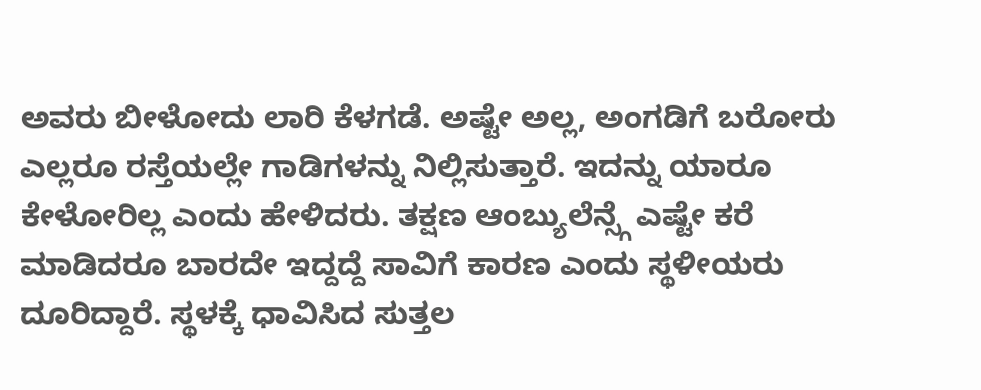ಅವರು ಬೀಳೋದು ಲಾರಿ ಕೆಳಗಡೆ. ಅಷ್ಟೇ ಅಲ್ಲ, ಅಂಗಡಿಗೆ ಬರೋರು ಎಲ್ಲರೂ ರಸ್ತೆಯಲ್ಲೇ ಗಾಡಿಗಳನ್ನು ನಿಲ್ಲಿಸುತ್ತಾರೆ. ಇದನ್ನು ಯಾರೂ ಕೇಳೋರಿಲ್ಲ ಎಂದು ಹೇಳಿದರು. ತಕ್ಷಣ ಆಂಬ್ಯುಲೆನ್ಸ್ಗೆ ಎಷ್ಟೇ ಕರೆ ಮಾಡಿದರೂ ಬಾರದೇ ಇದ್ದದ್ದೆ ಸಾವಿಗೆ ಕಾರಣ ಎಂದು ಸ್ಥಳೀಯರು ದೂರಿದ್ದಾರೆ. ಸ್ಥಳಕ್ಕೆ ಧಾವಿಸಿದ ಸುತ್ತಲ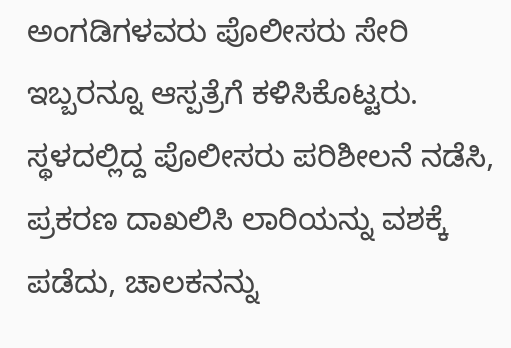ಅಂಗಡಿಗಳವರು ಪೊಲೀಸರು ಸೇರಿ ಇಬ್ಬರನ್ನೂ ಆಸ್ಪತ್ರೆಗೆ ಕಳಿಸಿಕೊಟ್ಟರು. ಸ್ಥಳದಲ್ಲಿದ್ದ ಪೊಲೀಸರು ಪರಿಶೀಲನೆ ನಡೆಸಿ, ಪ್ರಕರಣ ದಾಖಲಿಸಿ ಲಾರಿಯನ್ನು ವಶಕ್ಕೆ ಪಡೆದು, ಚಾಲಕನನ್ನು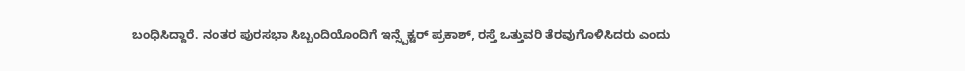ಬಂಧಿಸಿದ್ದಾರೆ. ನಂತರ ಪುರಸಭಾ ಸಿಬ್ಬಂದಿಯೊಂದಿಗೆ ಇನ್ಸ್ಪೆಕ್ಟರ್ ಪ್ರಕಾಶ್, ರಸ್ತೆ ಒತ್ತುವರಿ ತೆರವುಗೊಳಿಸಿದರು ಎಂದು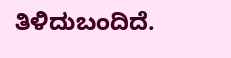ತಿಳಿದುಬಂದಿದೆ.